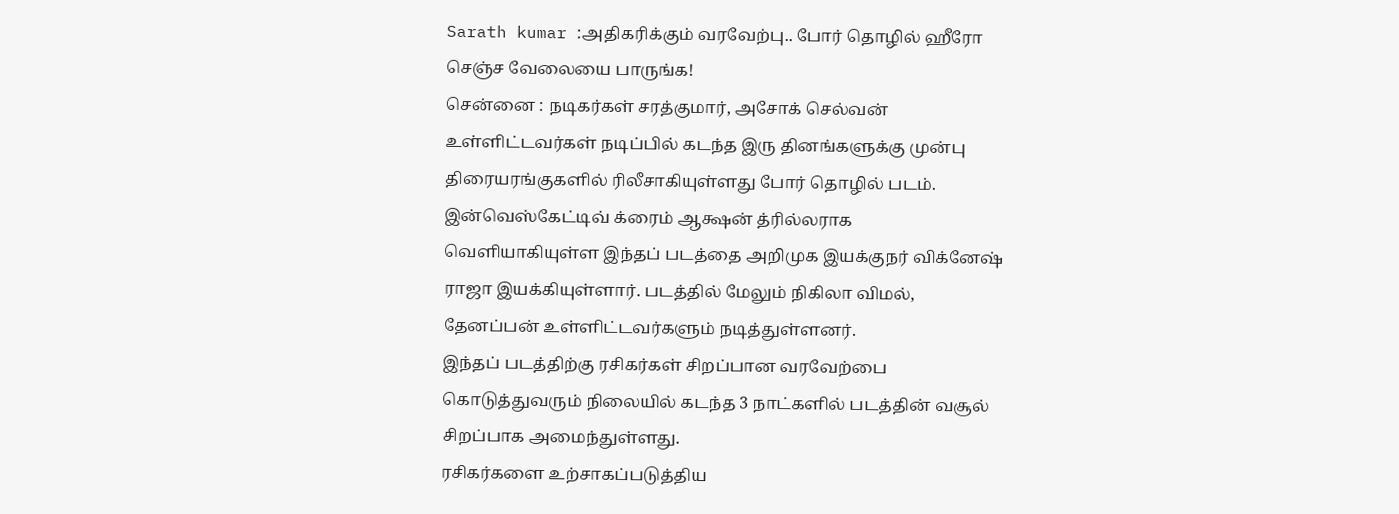Sarath kumar :அதிகரிக்கும் வரவேற்பு.. போர் தொழில் ஹீரோ செஞ்ச வேலையை பாருங்க!
சென்னை : நடிகர்கள் சரத்குமார், அசோக் செல்வன் உள்ளிட்டவர்கள் நடிப்பில் கடந்த இரு தினங்களுக்கு முன்பு திரையரங்குகளில் ரிலீசாகியுள்ளது போர் தொழில் படம்.
இன்வெஸ்கேட்டிவ் க்ரைம் ஆக்ஷன் த்ரில்லராக வெளியாகியுள்ள இந்தப் படத்தை அறிமுக இயக்குநர் விக்னேஷ் ராஜா இயக்கியுள்ளார். படத்தில் மேலும் நிகிலா விமல், தேனப்பன் உள்ளிட்டவர்களும் நடித்துள்ளனர்.
இந்தப் படத்திற்கு ரசிகர்கள் சிறப்பான வரவேற்பை கொடுத்துவரும் நிலையில் கடந்த 3 நாட்களில் படத்தின் வசூல் சிறப்பாக அமைந்துள்ளது.
ரசிகர்களை உற்சாகப்படுத்திய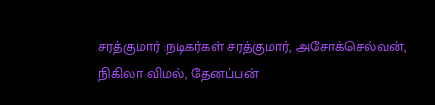சரத்குமார் :நடிகர்கள் சரத்குமார், அசோக்செல்வன், நிகிலா விமல், தேனப்பன்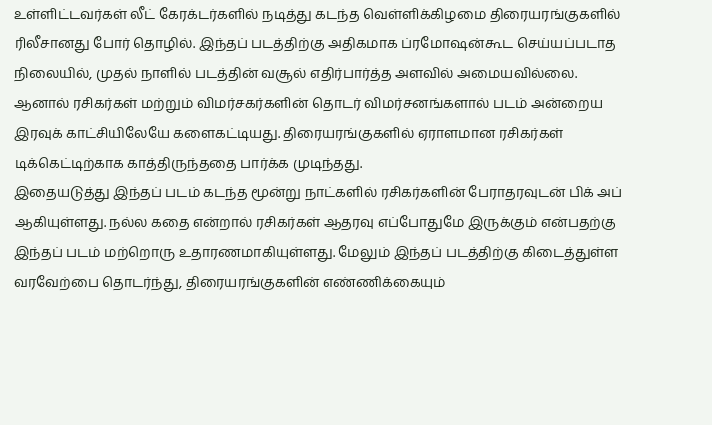உள்ளிட்டவர்கள் லீட் கேரக்டர்களில் நடித்து கடந்த வெள்ளிக்கிழமை திரையரங்குகளில் ரிலீசானது போர் தொழில். இந்தப் படத்திற்கு அதிகமாக ப்ரமோஷன்கூட செய்யப்படாத நிலையில், முதல் நாளில் படத்தின் வசூல் எதிர்பார்த்த அளவில் அமையவில்லை. ஆனால் ரசிகர்கள் மற்றும் விமர்சகர்களின் தொடர் விமர்சனங்களால் படம் அன்றைய இரவுக் காட்சியிலேயே களைகட்டியது. திரையரங்குகளில் ஏராளமான ரசிகர்கள் டிக்கெட்டிற்காக காத்திருந்ததை பார்க்க முடிந்தது.
இதையடுத்து இந்தப் படம் கடந்த மூன்று நாட்களில் ரசிகர்களின் பேராதரவுடன் பிக் அப் ஆகியுள்ளது. நல்ல கதை என்றால் ரசிகர்கள் ஆதரவு எப்போதுமே இருக்கும் என்பதற்கு இந்தப் படம் மற்றொரு உதாரணமாகியுள்ளது. மேலும் இந்தப் படத்திற்கு கிடைத்துள்ள வரவேற்பை தொடர்ந்து, திரையரங்குகளின் எண்ணிக்கையும்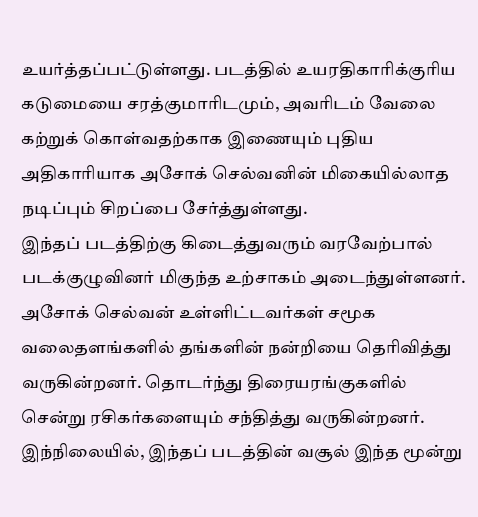உயர்த்தப்பட்டுள்ளது. படத்தில் உயரதிகாரிக்குரிய கடுமையை சரத்குமாரிடமும், அவரிடம் வேலை கற்றுக் கொள்வதற்காக இணையும் புதிய அதிகாரியாக அசோக் செல்வனின் மிகையில்லாத நடிப்பும் சிறப்பை சேர்த்துள்ளது.
இந்தப் படத்திற்கு கிடைத்துவரும் வரவேற்பால் படக்குழுவினர் மிகுந்த உற்சாகம் அடைந்துள்ளனர். அசோக் செல்வன் உள்ளிட்டவர்கள் சமூக வலைதளங்களில் தங்களின் நன்றியை தெரிவித்து வருகின்றனர். தொடர்ந்து திரையரங்குகளில் சென்று ரசிகர்களையும் சந்தித்து வருகின்றனர். இந்நிலையில், இந்தப் படத்தின் வசூல் இந்த மூன்று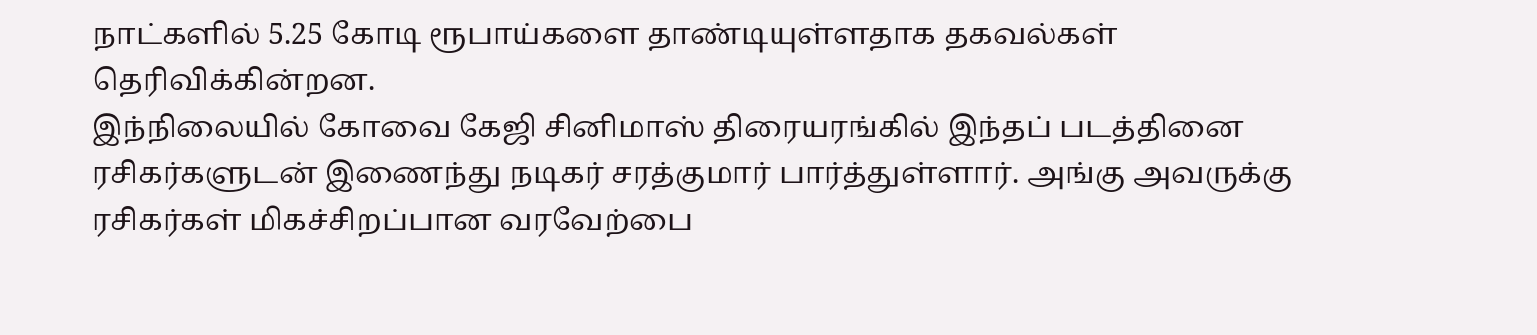நாட்களில் 5.25 கோடி ரூபாய்களை தாண்டியுள்ளதாக தகவல்கள் தெரிவிக்கின்றன.
இந்நிலையில் கோவை கேஜி சினிமாஸ் திரையரங்கில் இந்தப் படத்தினை ரசிகர்களுடன் இணைந்து நடிகர் சரத்குமார் பார்த்துள்ளார். அங்கு அவருக்கு ரசிகர்கள் மிகச்சிறப்பான வரவேற்பை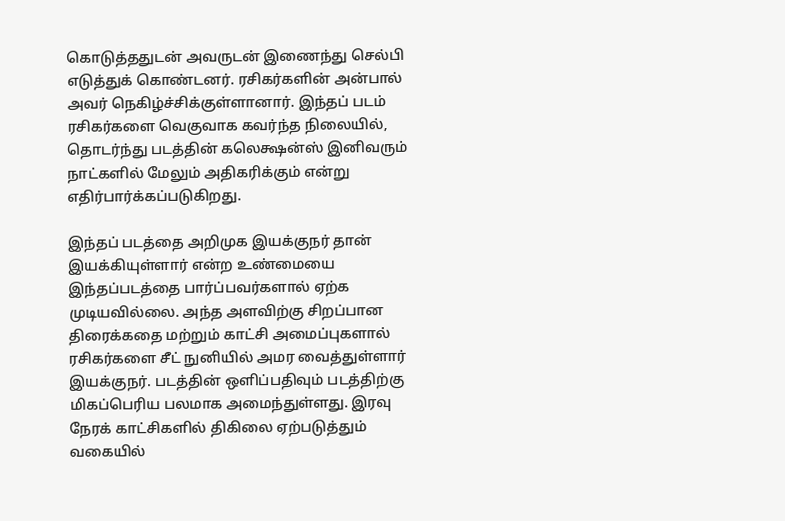கொடுத்ததுடன் அவருடன் இணைந்து செல்பி எடுத்துக் கொண்டனர். ரசிகர்களின் அன்பால் அவர் நெகிழ்ச்சிக்குள்ளானார். இந்தப் படம் ரசிகர்களை வெகுவாக கவர்ந்த நிலையில், தொடர்ந்து படத்தின் கலெக்ஷன்ஸ் இனிவரும் நாட்களில் மேலும் அதிகரிக்கும் என்று எதிர்பார்க்கப்படுகிறது.

இந்தப் படத்தை அறிமுக இயக்குநர் தான் இயக்கியுள்ளார் என்ற உண்மையை இந்தப்படத்தை பார்ப்பவர்களால் ஏற்க முடியவில்லை. அந்த அளவிற்கு சிறப்பான திரைக்கதை மற்றும் காட்சி அமைப்புகளால் ரசிகர்களை சீட் நுனியில் அமர வைத்துள்ளார் இயக்குநர். படத்தின் ஒளிப்பதிவும் படத்திற்கு மிகப்பெரிய பலமாக அமைந்துள்ளது. இரவு நேரக் காட்சிகளில் திகிலை ஏற்படுத்தும் வகையில்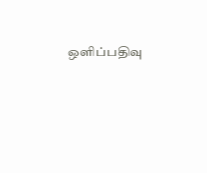ஒளிப்பதிவு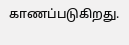காணப்படுகிறது.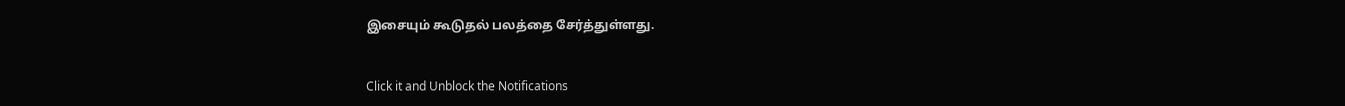இசையும் கூடுதல் பலத்தை சேர்த்துள்ளது.


Click it and Unblock the Notifications